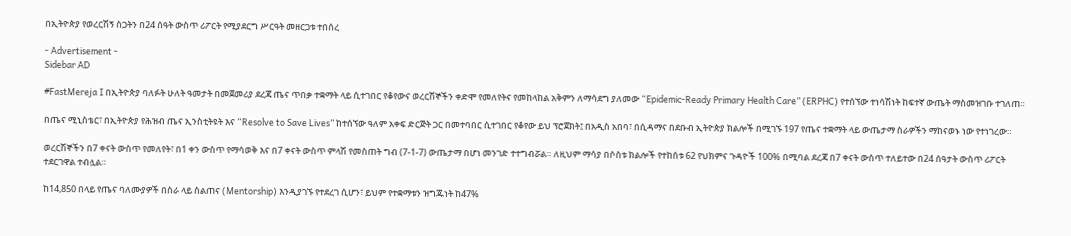በኢትዮጵያ የወረርሽኝ ስጋትን በ24 ሰዓት ውስጥ ሪፖርት የሚያደርግ ሥርዓት መዘርጋቱ ተበሰረ

- Advertisement -
Sidebar AD

#FastMereja I በኢትዮጵያ ባለፉት ሁለት ዓመታት በመጀመሪያ ደረጃ ጤና ጥበቃ ተቋማት ላይ ሲተገበር የቆየውና ወረርሽኞችን ቀድሞ የመለየትና የመከላከል አቅምን ለማሳደግ ያለመው “Epidemic-Ready Primary Health Care” (ERPHC) የተሰኘው ተነሳሽነት ከፍተኛ ውጤት ማስመዝገቡ ተገለጠ።

በጤና ሚኒስቴር፣ በኢትዮጵያ የሕዝብ ጤና ኢንስቲትዩት እና “Resolve to Save Lives” ከተሰኘው ዓለም አቀፍ ድርጅት ጋር በመተባበር ሲተገበር የቆየው ይህ ፕሮጀክት፤ በአዲስ አበባ፣ በሲዳማና በደቡብ ኢትዮጵያ ክልሎች በሚገኙ 197 የጤና ተቋማት ላይ ውጤታማ ስራዎችን ማከናወኑ ነው የተነገረው።

ወረርሽኞችን በ7 ቀናት ውስጥ የመለየት፣ በ1 ቀን ውስጥ የማሳወቅ እና በ7 ቀናት ውስጥ ምላሽ የመስጠት ግብ (7-1-7) ውጤታማ በሆነ መንገድ ተተግብሯል። ለዚህም ማሳያ በሶስቱ ክልሎች የተከሰቱ 62 የህክምና ጉዳዮች 100% በሚባል ደረጃ በ7 ቀናት ውስጥ ተለይተው በ24 ሰዓታት ውስጥ ሪፖርት ተደርገዋል ተብሏል።

ከ14,850 በላይ የጤና ባለሙያዎች በስራ ላይ ስልጠና (Mentorship) እንዲያገኙ የተደረገ ሲሆን፣ ይህም የተቋማቱን ዝግጁነት ከ47%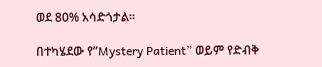ወደ 80% አሳድጎታል።

በተካሄደው የ”Mystery Patient” ወይም የድብቅ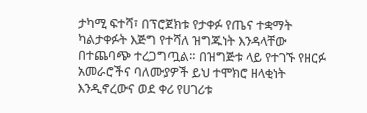ታካሚ ፍተሻ፣ በፕሮጀክቱ የታቀፉ የጤና ተቋማት ካልታቀፉት እጅግ የተሻለ ዝግጁነት እንዳላቸው በተጨባጭ ተረጋግጧል። በዝግጅቱ ላይ የተገኙ የዘርፉ አመራሮችና ባለሙያዎች ይህ ተሞክሮ ዘላቂነት እንዲኖረውና ወደ ቀሪ የሀገሪቱ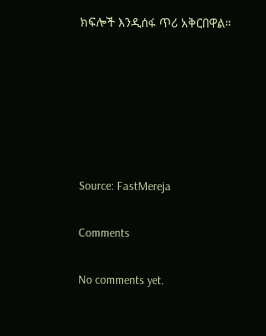ክፍሎች እንዲሰፋ ጥሪ አቅርበዋል።






Source: FastMereja

Comments

No comments yet.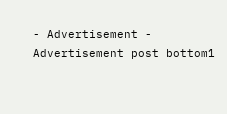- Advertisement -
Advertisement post bottom1